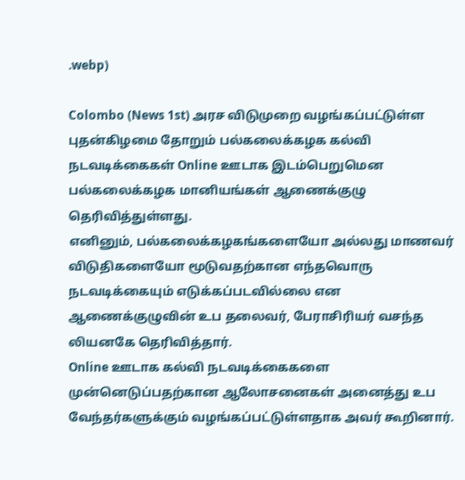.webp)

Colombo (News 1st) அரச விடுமுறை வழங்கப்பட்டுள்ள புதன்கிழமை தோறும் பல்கலைக்கழக கல்வி நடவடிக்கைகள் Online ஊடாக இடம்பெறுமென பல்கலைக்கழக மானியங்கள் ஆணைக்குழு தெரிவித்துள்ளது.
எனினும், பல்கலைக்கழகங்களையோ அல்லது மாணவர் விடுதிகளையோ மூடுவதற்கான எந்தவொரு நடவடிக்கையும் எடுக்கப்படவில்லை என ஆணைக்குழுவின் உப தலைவர், பேராசிரியர் வசந்த லியனகே தெரிவித்தார்.
Online ஊடாக கல்வி நடவடிக்கைகளை முன்னெடுப்பதற்கான ஆலோசனைகள் அனைத்து உப வேந்தர்களுக்கும் வழங்கப்பட்டுள்ளதாக அவர் கூறினார்.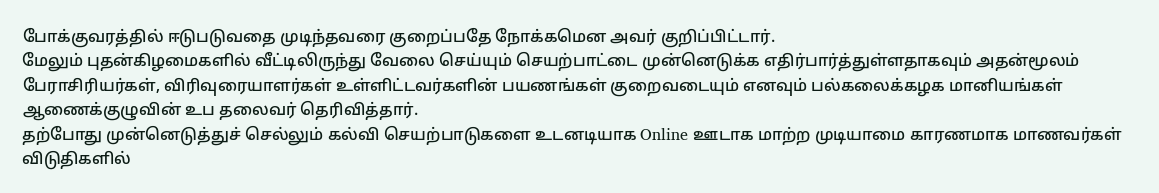போக்குவரத்தில் ஈடுபடுவதை முடிந்தவரை குறைப்பதே நோக்கமென அவர் குறிப்பிட்டார்.
மேலும் புதன்கிழமைகளில் வீட்டிலிருந்து வேலை செய்யும் செயற்பாட்டை முன்னெடுக்க எதிர்பார்த்துள்ளதாகவும் அதன்மூலம் பேராசிரியர்கள், விரிவுரையாளர்கள் உள்ளிட்டவர்களின் பயணங்கள் குறைவடையும் எனவும் பல்கலைக்கழக மானியங்கள் ஆணைக்குழுவின் உப தலைவர் தெரிவித்தார்.
தற்போது முன்னெடுத்துச் செல்லும் கல்வி செயற்பாடுகளை உடனடியாக Online ஊடாக மாற்ற முடியாமை காரணமாக மாணவர்கள் விடுதிகளில்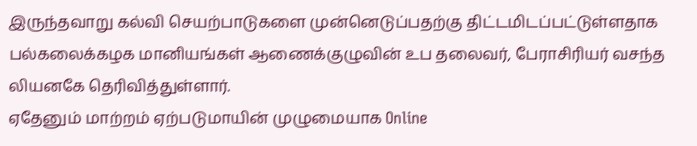இருந்தவாறு கல்வி செயற்பாடுகளை முன்னெடுப்பதற்கு திட்டமிடப்பட்டுள்ளதாக பல்கலைக்கழக மானியங்கள் ஆணைக்குழுவின் உப தலைவர், பேராசிரியர் வசந்த லியனகே தெரிவித்துள்ளார்.
ஏதேனும் மாற்றம் ஏற்படுமாயின் முழுமையாக Online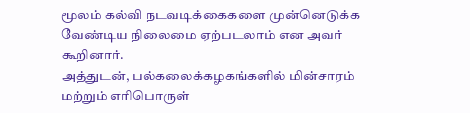மூலம் கல்வி நடவடிக்கைகளை முன்னெடுக்க வேண்டிய நிலைமை ஏற்படலாம் என அவர் கூறினார்.
அத்துடன், பல்கலைக்கழகங்களில் மின்சாரம் மற்றும் எரிபொருள்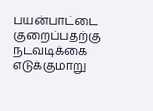பயன்பாட்டை குறைப்பதற்கு நடவடிக்கை எடுக்குமாறு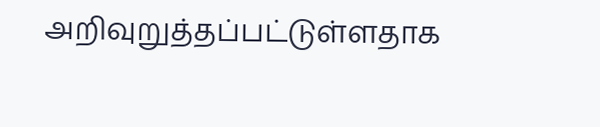அறிவுறுத்தப்பட்டுள்ளதாக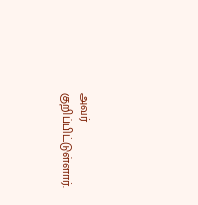அவர் குறிப்பிட்டுள்ளார்.